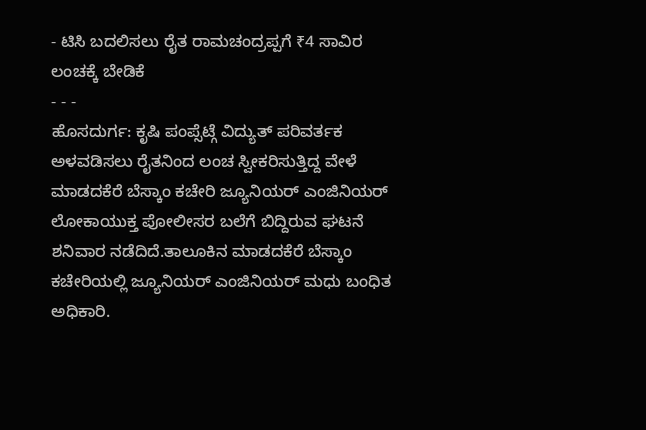- ಟಿಸಿ ಬದಲಿಸಲು ರೈತ ರಾಮಚಂದ್ರಪ್ಪಗೆ ₹4 ಸಾವಿರ ಲಂಚಕ್ಕೆ ಬೇಡಿಕೆ
- - -
ಹೊಸದುರ್ಗ: ಕೃಷಿ ಪಂಪ್ಸೆಟ್ಗೆ ವಿದ್ಯುತ್ ಪರಿವರ್ತಕ ಅಳವಡಿಸಲು ರೈತನಿಂದ ಲಂಚ ಸ್ವೀಕರಿಸುತ್ತಿದ್ದ ವೇಳೆ ಮಾಡದಕೆರೆ ಬೆಸ್ಕಾಂ ಕಚೇರಿ ಜ್ಯೂನಿಯರ್ ಎಂಜಿನಿಯರ್ ಲೋಕಾಯುಕ್ತ ಪೋಲೀಸರ ಬಲೆಗೆ ಬಿದ್ದಿರುವ ಘಟನೆ ಶನಿವಾರ ನಡೆದಿದೆ.ತಾಲೂಕಿನ ಮಾಡದಕೆರೆ ಬೆಸ್ಕಾಂ ಕಚೇರಿಯಲ್ಲಿ ಜ್ಯೂನಿಯರ್ ಎಂಜಿನಿಯರ್ ಮಧು ಬಂಧಿತ ಅಧಿಕಾರಿ.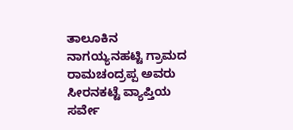ತಾಲೂಕಿನ ನಾಗಯ್ಯನಹಟ್ಟಿ ಗ್ರಾಮದ ರಾಮಚಂದ್ರಪ್ಪ ಅವರು ಸೀರನಕಟ್ಟೆ ವ್ಯಾಪ್ತಿಯ ಸರ್ವೇ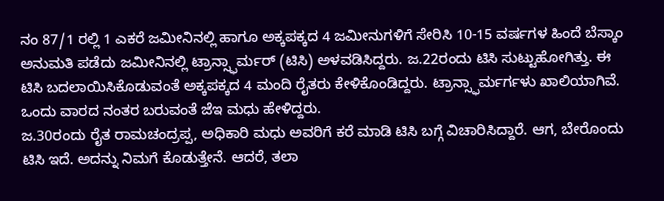ನಂ 87/1 ರಲ್ಲಿ 1 ಎಕರೆ ಜಮೀನಿನಲ್ಲಿ ಹಾಗೂ ಅಕ್ಕಪಕ್ಕದ 4 ಜಮೀನುಗಳಿಗೆ ಸೇರಿಸಿ 10-15 ವರ್ಷಗಳ ಹಿಂದೆ ಬೆಸ್ಕಾಂ ಅನುಮತಿ ಪಡೆದು ಜಮೀನಿನಲ್ಲಿ ಟ್ರಾನ್ಸ್ಫಾರ್ಮರ್ (ಟಿಸಿ) ಅಳವಡಿಸಿದ್ದರು. ಜ.22ರಂದು ಟಿಸಿ ಸುಟ್ಟುಹೋಗಿತ್ತು. ಈ ಟಿಸಿ ಬದಲಾಯಿಸಿಕೊಡುವಂತೆ ಅಕ್ಕಪಕ್ಕದ 4 ಮಂದಿ ರೈತರು ಕೇಳಿಕೊಂಡಿದ್ದರು. ಟ್ರಾನ್ಸ್ಫಾರ್ಮರ್ಗಳು ಖಾಲಿಯಾಗಿವೆ. ಒಂದು ವಾರದ ನಂತರ ಬರುವಂತೆ ಜೆಇ ಮಧು ಹೇಳಿದ್ದರು.
ಜ.30ರಂದು ರೈತ ರಾಮಚಂದ್ರಪ್ಪ, ಅಧಿಕಾರಿ ಮಧು ಅವರಿಗೆ ಕರೆ ಮಾಡಿ ಟಿಸಿ ಬಗ್ಗೆ ವಿಚಾರಿಸಿದ್ದಾರೆ. ಆಗ, ಬೇರೊಂದು ಟಿಸಿ ಇದೆ. ಅದನ್ನು ನಿಮಗೆ ಕೊಡುತ್ತೇನೆ. ಆದರೆ, ತಲಾ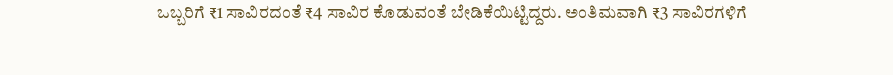ಒಬ್ಬರಿಗೆ ₹1 ಸಾವಿರದಂತೆ ₹4 ಸಾವಿರ ಕೊಡುವಂತೆ ಬೇಡಿಕೆಯಿಟ್ಟಿದ್ದರು. ಅಂತಿಮವಾಗಿ ₹3 ಸಾವಿರಗಳಿಗೆ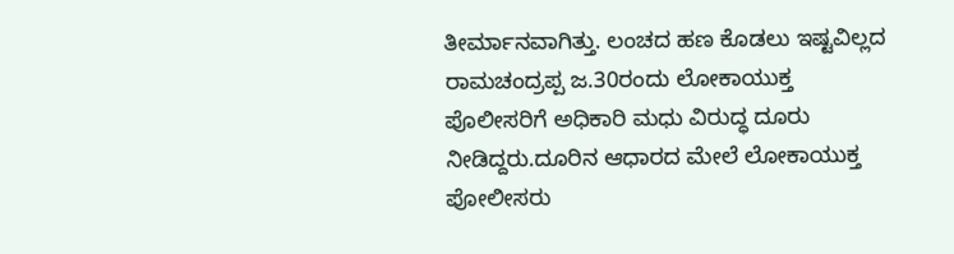ತೀರ್ಮಾನವಾಗಿತ್ತು. ಲಂಚದ ಹಣ ಕೊಡಲು ಇಷ್ಟವಿಲ್ಲದ ರಾಮಚಂದ್ರಪ್ಪ ಜ.30ರಂದು ಲೋಕಾಯುಕ್ತ ಪೊಲೀಸರಿಗೆ ಅಧಿಕಾರಿ ಮಧು ವಿರುದ್ಧ ದೂರು ನೀಡಿದ್ದರು.ದೂರಿನ ಆಧಾರದ ಮೇಲೆ ಲೋಕಾಯುಕ್ತ ಪೋಲೀಸರು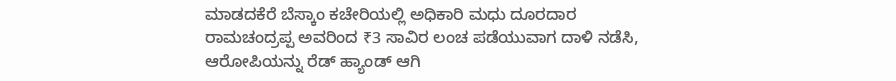ಮಾಡದಕೆರೆ ಬೆಸ್ಕಾಂ ಕಚೇರಿಯಲ್ಲಿ ಅಧಿಕಾರಿ ಮಧು ದೂರದಾರ ರಾಮಚಂದ್ರಪ್ಪ ಅವರಿಂದ ₹3 ಸಾವಿರ ಲಂಚ ಪಡೆಯುವಾಗ ದಾಳಿ ನಡೆಸಿ, ಆರೋಪಿಯನ್ನು ರೆಡ್ ಹ್ಯಾಂಡ್ ಆಗಿ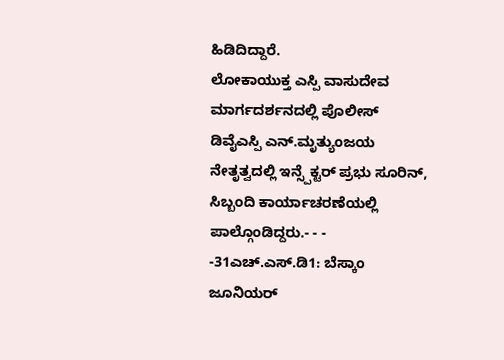ಹಿಡಿದಿದ್ದಾರೆ.
ಲೋಕಾಯುಕ್ತ ಎಸ್ಪಿ ವಾಸುದೇವ ಮಾರ್ಗದರ್ಶನದಲ್ಲಿ ಪೊಲೀಸ್ ಡಿವೈಎಸ್ಪಿ ಎನ್.ಮೃತ್ಯುಂಜಯ ನೇತೃತ್ವದಲ್ಲಿ ಇನ್ಸ್ಪೆಕ್ಟರ್ ಪ್ರಭು ಸೂರಿನ್, ಸಿಬ್ಬಂದಿ ಕಾರ್ಯಾಚರಣೆಯಲ್ಲಿ ಪಾಲ್ಗೊಂಡಿದ್ದರು.- - -
-31ಎಚ್.ಎಸ್.ಡಿ1: ಬೆಸ್ಕಾಂ ಜೂನಿಯರ್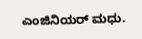ಎಂಜಿನಿಯರ್ ಮಧು.